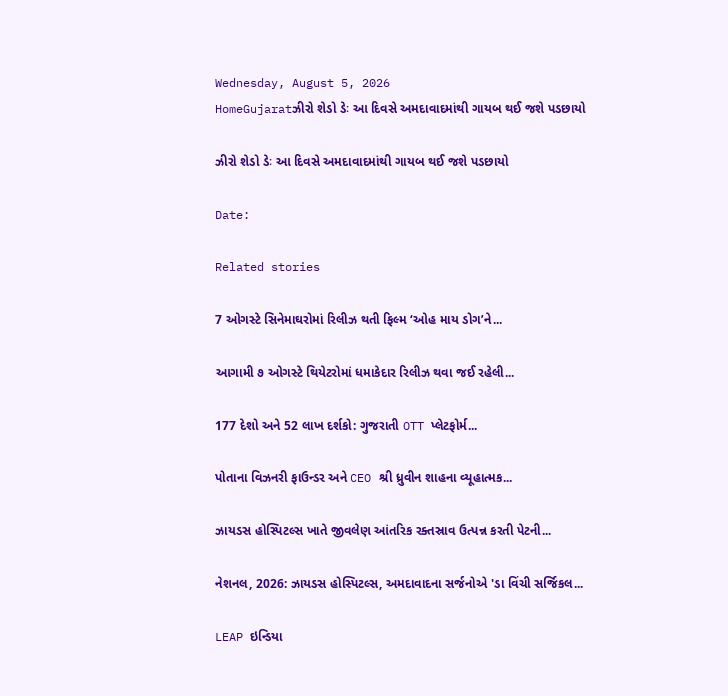Wednesday, August 5, 2026
HomeGujaratઝીરો શેડો ડેઃ આ દિવસે અમદાવાદમાંથી ગાયબ થઈ જશે પડછાયો

ઝીરો શેડો ડેઃ આ દિવસે અમદાવાદમાંથી ગાયબ થઈ જશે પડછાયો

Date:

Related stories

7 ઓગસ્ટે સિનેમાઘરોમાં રિલીઝ થતી ફિલ્મ ‘ઓહ માય ડોગ’ને...

આગામી ૭ ઓગસ્ટે થિયેટરોમાં ધમાકેદાર રિલીઝ થવા જઈ રહેલી...

177 દેશો અને 52 લાખ દર્શકો: ગુજરાતી OTT પ્લેટફોર્મ...

પોતાના વિઝનરી ફાઉન્ડર અને CEO શ્રી ધ્રુવીન શાહના વ્યૂહાત્મક...

ઝાયડસ હોસ્પિટલ્સ ખાતે જીવલેણ આંતરિક રક્તસ્રાવ ઉત્પન્ન કરતી પેટની...

નેશનલ, 2026: ઝાયડસ હોસ્પિટલ્સ, અમદાવાદના સર્જનોએ 'ડા વિંચી સર્જિકલ...

LEAP ઇન્ડિયા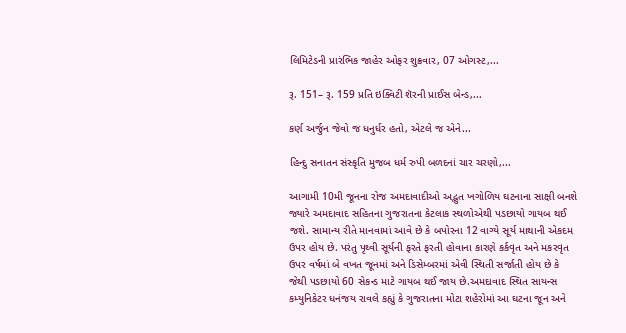લિમિટેડની પ્રારંભિક જાહેર ઓફર શુક્રવાર, 07 ઓગસ્ટ,...

રૂ. 151– રૂ. 159 પ્રતિ ઇક્વિટી શૅરની પ્રાઈસ બેન્ડ,...

કર્ણ અર્જુન જેવો જ ધનુર્ધર હતો, એટલે જ એને...

હિન્દુ સનાતન સંસ્કૃતિ મુજબ ધર્મ રુપી બળદનાં ચાર ચરણો,...

આગામી 10મી જૂનના રોજ અમદાવાદીઓ અદ્ભુત ખગોળિય ઘટનાના સાક્ષી બનશે જ્યારે અમદાવાદ સહિતના ગુજરાતના કેટલાક સ્થળોએથી પડછાયો ગાયબ થઈ જશે. સામાન્ય રીતે માનવામાં આવે છે કે બપોરના 12 વાગ્યે સૂર્ય માથાની એકદમ ઉપર હોય છે. પરંતુ પૃથ્વી સૂર્યની ફરતે ફરતી હોવાના કારણે કર્કવૃત અને મકરવૃત ઉપર વર્ષમાં બે વખત જૂનમાં અને ડિસેમ્બરમાં એવી સ્થિતી સર્જાતી હોય છે કે જેથી પડછાયો 60 સેકન્ડ માટે ગાયબ થઈ જાય છે.અમદાવાદ સ્થિત સાયન્સ કમ્યુનિકેટર ધનંજય રાવલે કહ્યું કે ગુજરાતના મોટા શહેરોમાં આ ઘટના જૂન અને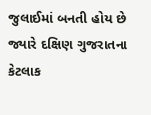જુલાઈમાં બનતી હોય છે જ્યારે દક્ષિણ ગુજરાતના કેટલાક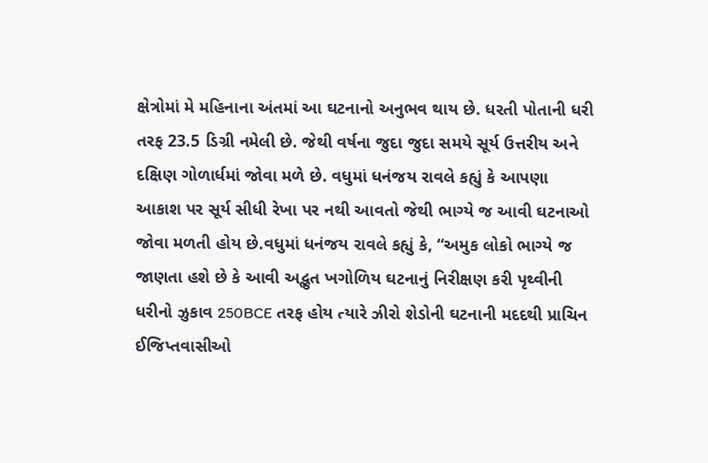ક્ષેત્રોમાં મે મહિનાના અંતમાં આ ઘટનાનો અનુભવ થાય છે. ધરતી પોતાની ધરી તરફ 23.5 ડિગ્રી નમેલી છે. જેથી વર્ષના જુદા જુદા સમયે સૂર્ય ઉત્તરીય અને દક્ષિણ ગોળાર્ધમાં જોવા મળે છે. વધુમાં ધનંજય રાવલે કહ્યું કે આપણા આકાશ પર સૂર્ય સીધી રેખા પર નથી આવતો જેથી ભાગ્યે જ આવી ઘટનાઓ જોવા મળતી હોય છે.વધુમાં ધનંજય રાવલે કહ્યું કે, “અમુક લોકો ભાગ્યે જ જાણતા હશે છે કે આવી અદ્ભુત ખગોળિય ઘટનાનું નિરીક્ષણ કરી પૃથ્વીની ધરીનો ઝુકાવ 250BCE તરફ હોય ત્યારે ઝીરો શેડોની ઘટનાની મદદથી પ્રાચિન ઈજિપ્તવાસીઓ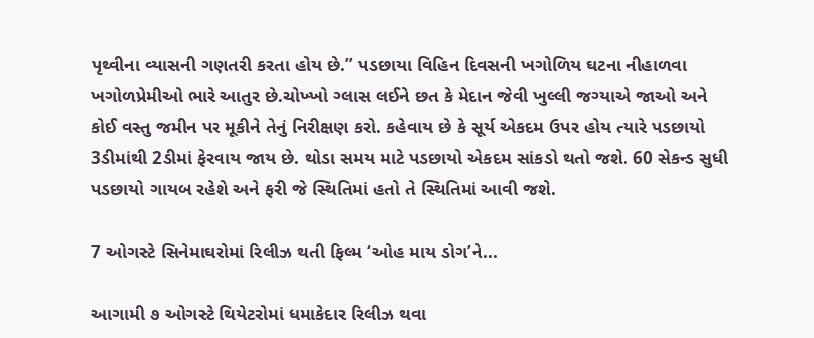પૃથ્વીના વ્યાસની ગણતરી કરતા હોય છે.” પડછાયા વિહિન દિવસની ખગોળિય ઘટના નીહાળવા ખગોળપ્રેમીઓ ભારે આતુર છે.ચોખ્ખો ગ્લાસ લઈને છત કે મેદાન જેવી ખુલ્લી જગ્યાએ જાઓ અને કોઈ વસ્તુ જમીન પર મૂકીને તેનું નિરીક્ષણ કરો. કહેવાય છે કે સૂર્ય એકદમ ઉપર હોય ત્યારે પડછાયો 3ડીમાંથી 2ડીમાં ફેરવાય જાય છે. થોડા સમય માટે પડછાયો એકદમ સાંકડો થતો જશે. 60 સેકન્ડ સુધી પડછાયો ગાયબ રહેશે અને ફરી જે સ્થિતિમાં હતો તે સ્થિતિમાં આવી જશે.

7 ઓગસ્ટે સિનેમાઘરોમાં રિલીઝ થતી ફિલ્મ ‘ઓહ માય ડોગ’ને...

આગામી ૭ ઓગસ્ટે થિયેટરોમાં ધમાકેદાર રિલીઝ થવા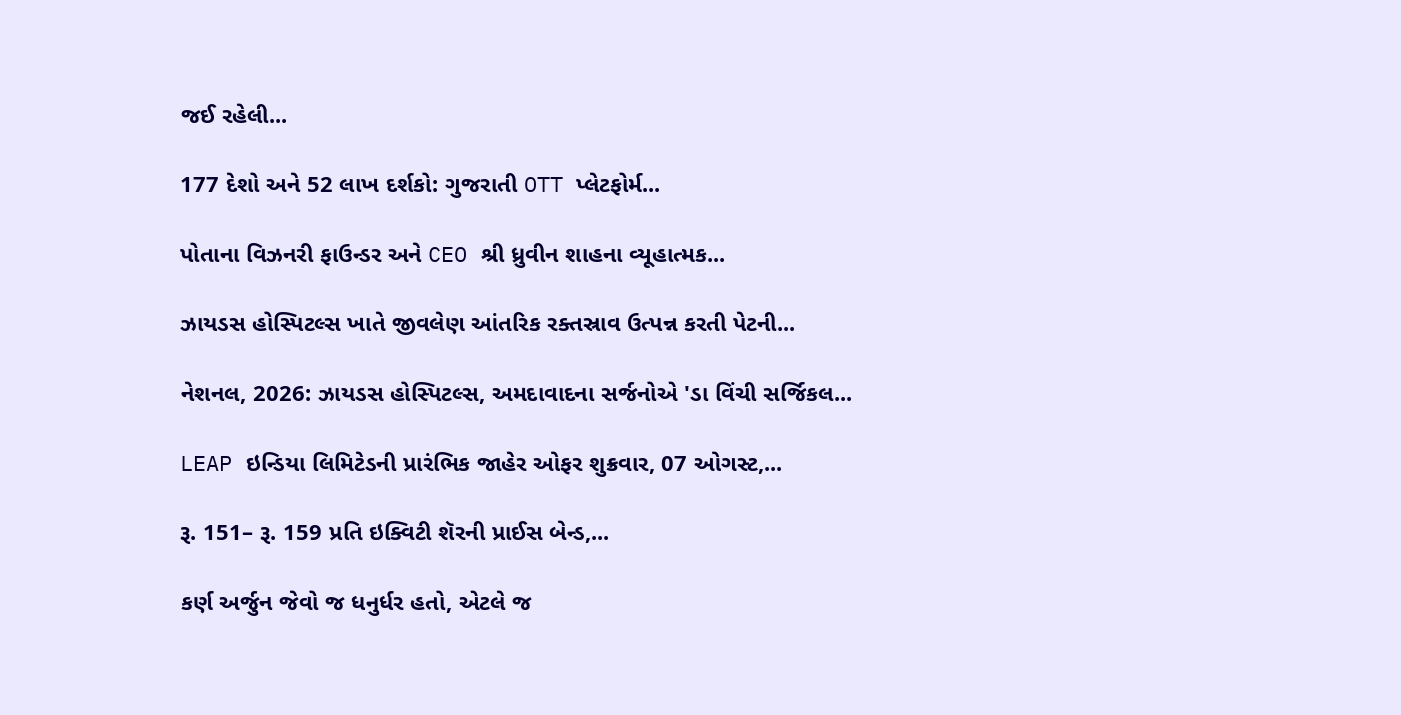જઈ રહેલી...

177 દેશો અને 52 લાખ દર્શકો: ગુજરાતી OTT પ્લેટફોર્મ...

પોતાના વિઝનરી ફાઉન્ડર અને CEO શ્રી ધ્રુવીન શાહના વ્યૂહાત્મક...

ઝાયડસ હોસ્પિટલ્સ ખાતે જીવલેણ આંતરિક રક્તસ્રાવ ઉત્પન્ન કરતી પેટની...

નેશનલ, 2026: ઝાયડસ હોસ્પિટલ્સ, અમદાવાદના સર્જનોએ 'ડા વિંચી સર્જિકલ...

LEAP ઇન્ડિયા લિમિટેડની પ્રારંભિક જાહેર ઓફર શુક્રવાર, 07 ઓગસ્ટ,...

રૂ. 151– રૂ. 159 પ્રતિ ઇક્વિટી શૅરની પ્રાઈસ બેન્ડ,...

કર્ણ અર્જુન જેવો જ ધનુર્ધર હતો, એટલે જ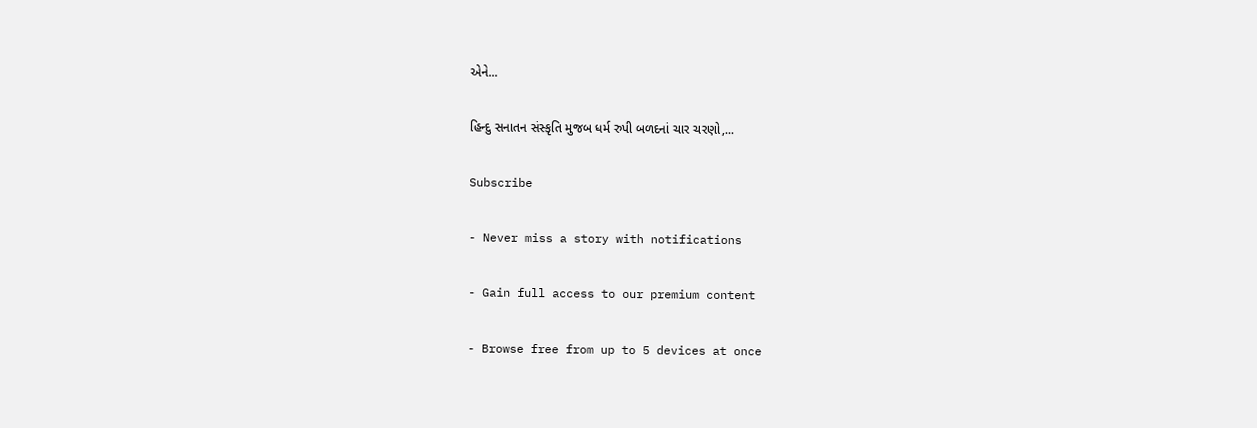એને...

હિન્દુ સનાતન સંસ્કૃતિ મુજબ ધર્મ રુપી બળદનાં ચાર ચરણો,...

Subscribe

- Never miss a story with notifications

- Gain full access to our premium content

- Browse free from up to 5 devices at once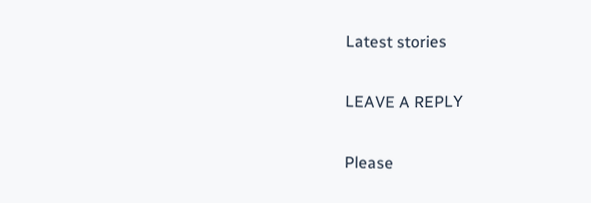Latest stories

LEAVE A REPLY

Please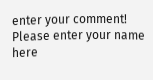enter your comment!
Please enter your name here